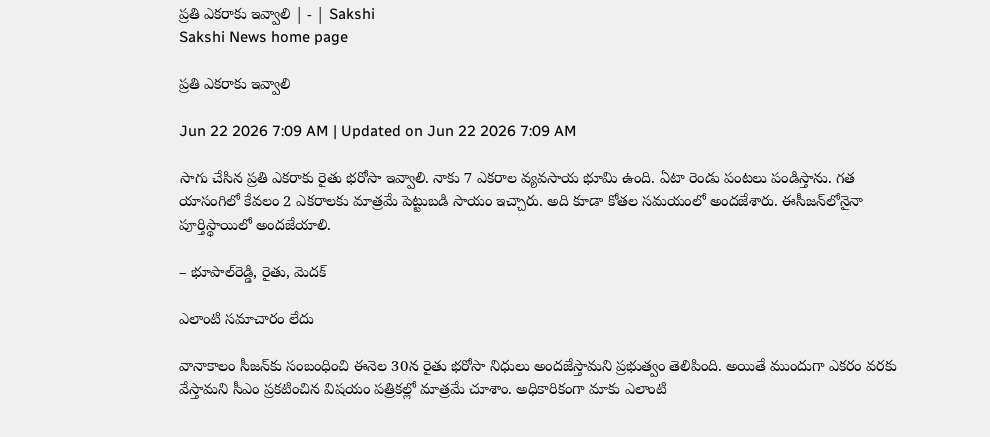ప్రతి ఎకరాకు ఇవ్వాలి | - | Sakshi
Sakshi News home page

ప్రతి ఎకరాకు ఇవ్వాలి

Jun 22 2026 7:09 AM | Updated on Jun 22 2026 7:09 AM

సాగు చేసిన ప్రతి ఎకరాకు రైతు భరోసా ఇవ్వాలి. నాకు 7 ఎకరాల వ్యవసాయ భూమి ఉంది. ఏటా రెండు పంటలు పండిస్తాను. గత యాసంగిలో కేవలం 2 ఎకరాలకు మాత్రమే పెట్టుబడి సాయం ఇచ్చారు. అది కూడా కోతల సమయంలో అందజేశారు. ఈసీజన్‌లోనైనా పూర్తిస్థాయిలో అందజేయాలి.

– భూపాల్‌రెడ్డి, రైతు, మెదక్‌

ఎలాంటి సమాచారం లేదు

వానాకాలం సీజన్‌కు సంబంధించి ఈనెల 30న రైతు భరోసా నిధులు అందజేస్తామని ప్రభుత్వం తెలిపింది. అయితే ముందుగా ఎకరం వరకు వేస్తామని సీఎం ప్రకటించిన విషయం పత్రికల్లో మాత్రమే చూశాం. అధికారికంగా మాకు ఎలాంటి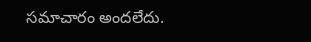సమాచారం అందలేదు.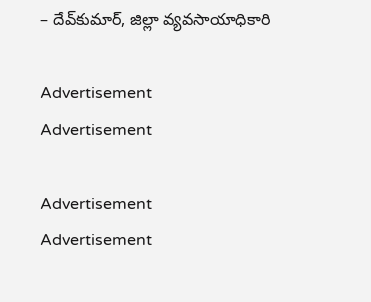– దేవ్‌కుమార్‌, జిల్లా వ్యవసాయాధికారి

Advertisement
Advertisement

Advertisement
Advertisement